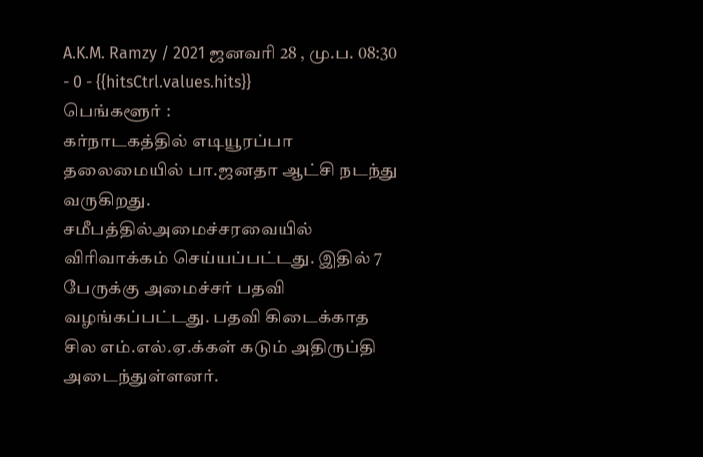A.K.M. Ramzy / 2021 ஜனவரி 28 , மு.ப. 08:30 - 0 - {{hitsCtrl.values.hits}}
பெங்களூர் :
கர்நாடகத்தில் எடியூரப்பா தலைமையில் பா.ஜனதா ஆட்சி நடந்து வருகிறது.
சமீபத்தில்அமைச்சரவையில் விரிவாக்கம் செய்யப்பட்டது. இதில் 7 பேருக்கு அமைச்சர் பதவி வழங்கப்பட்டது. பதவி கிடைக்காத சில எம்.எல்.ஏ.க்கள் கடும் அதிருப்தி அடைந்துள்ளனர்.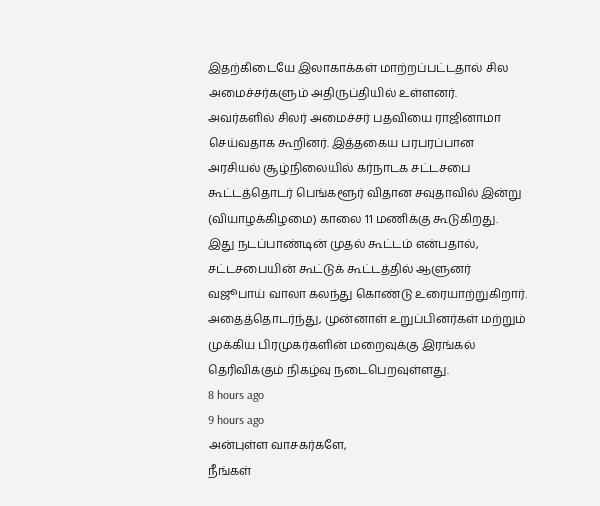இதற்கிடையே இலாகாக்கள் மாற்றப்பட்டதால் சில அமைச்சர்களும் அதிருப்தியில் உள்ளனர்.
அவர்களில் சிலர் அமைச்சர் பதவியை ராஜினாமா செய்வதாக கூறினர். இத்தகைய பரபரப்பான அரசியல் சூழ்நிலையில் கர்நாடக சட்டசபை கூட்டத்தொடர் பெங்களூர் விதான சவுதாவில் இன்று (வியாழக்கிழமை) காலை 11 மணிக்கு கூடுகிறது.
இது நடப்பாண்டின் முதல் கூட்டம் என்பதால், சட்டசபையின் கூட்டுக் கூட்டத்தில் ஆளுனர் வஜூபாய் வாலா கலந்து கொண்டு உரையாற்றுகிறார்.
அதைத்தொடர்ந்து, முன்னாள் உறுப்பினர்கள் மற்றும் முக்கிய பிரமுகர்களின் மறைவுக்கு இரங்கல் தெரிவிக்கும் நிகழ்வு நடைபெறவுள்ளது.
8 hours ago
9 hours ago
அன்புள்ள வாசகர்களே,
நீங்கள்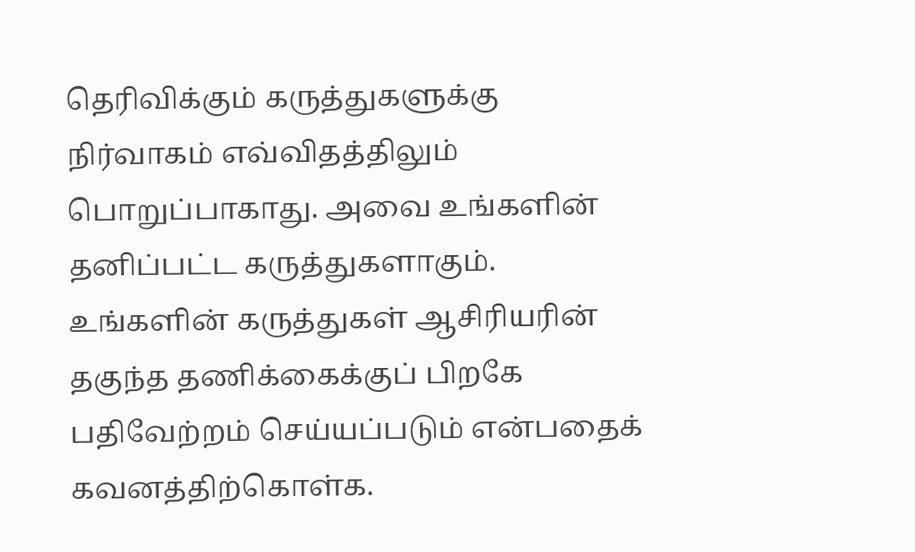தெரிவிக்கும் கருத்துகளுக்கு நிர்வாகம் எவ்விதத்திலும் பொறுப்பாகாது. அவை உங்களின் தனிப்பட்ட கருத்துகளாகும். உங்களின் கருத்துகள் ஆசிரியரின் தகுந்த தணிக்கைக்குப் பிறகே பதிவேற்றம் செய்யப்படும் என்பதைக் கவனத்திற்கொள்க.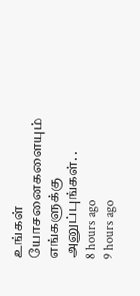உங்கள் யோசனைகளையும் எங்களுக்கு அனுப்புங்கள். .
8 hours ago
9 hours ago